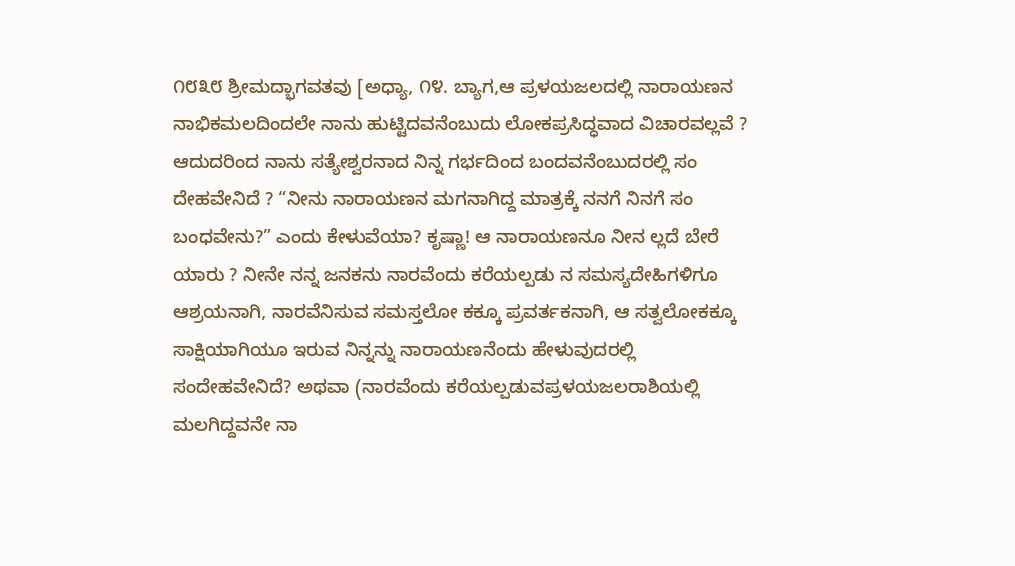೧೮೩೮ ಶ್ರೀಮದ್ಭಾಗವತವು [ಅಧ್ಯಾ, ೧೪. ಬ್ಯಾಗ,ಆ ಪ್ರಳಯಜಲದಲ್ಲಿ ನಾರಾಯಣನ ನಾಭಿಕಮಲದಿಂದಲೇ ನಾನು ಹುಟ್ಟಿದವನೆಂಬುದು ಲೋಕಪ್ರಸಿದ್ಧವಾದ ವಿಚಾರವಲ್ಲವೆ ? ಆದುದರಿಂದ ನಾನು ಸತ್ಯೇಶ್ವರನಾದ ನಿನ್ನ ಗರ್ಭದಿಂದ ಬಂದವನೆಂಬುದರಲ್ಲಿ ಸಂ ದೇಹವೇನಿದೆ ? “ನೀನು ನಾರಾಯಣನ ಮಗನಾಗಿದ್ದ ಮಾತ್ರಕ್ಕೆ ನನಗೆ ನಿನಗೆ ಸಂ ಬಂಧವೇನು?” ಎಂದು ಕೇಳುವೆಯಾ? ಕೃಷ್ಣಾ! ಆ ನಾರಾಯಣನೂ ನೀನ ಲ್ಲದೆ ಬೇರೆ ಯಾರು ? ನೀನೇ ನನ್ನ ಜನಕನು ನಾರವೆಂದು ಕರೆಯಲ್ಪಡು ನ ಸಮಸ್ಯದೇಹಿಗಳಿಗೂ ಆಶ್ರಯನಾಗಿ, ನಾರವೆನಿಸುವ ಸಮಸ್ತಲೋ ಕಕ್ಕೂ ಪ್ರವರ್ತಕನಾಗಿ, ಆ ಸತ್ವಲೋಕಕ್ಕೂ ಸಾಕ್ಷಿಯಾಗಿಯೂ ಇರುವ ನಿನ್ನನ್ನು ನಾರಾಯಣನೆಂದು ಹೇಳುವುದರಲ್ಲಿ ಸಂದೇಹವೇನಿದೆ? ಅಥವಾ (ನಾರವೆಂದು ಕರೆಯಲ್ಪಡುವಪ್ರಳಯಜಲರಾಶಿಯಲ್ಲಿ ಮಲಗಿದ್ದವನೇ ನಾ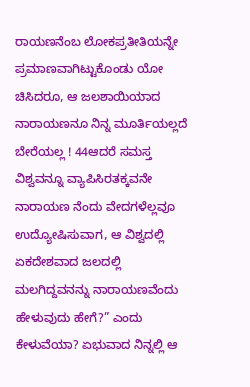ರಾಯಣನೆಂಬ ಲೋಕಪ್ರತೀತಿಯನ್ನೇ ಪ್ರಮಾಣವಾಗಿಟ್ಟುಕೊಂಡು ಯೋ ಚಿಸಿದರೂ, ಆ ಜಲಶಾಯಿಯಾದ ನಾರಾಯಣನೂ ನಿನ್ನ ಮೂರ್ತಿಯಲ್ಲದೆ ಬೇರೆಯಲ್ಲ ! 44ಆದರೆ ಸಮಸ್ತ ವಿಶ್ವವನ್ನೂ ವ್ಯಾಪಿಸಿರತಕ್ಕವನೇ ನಾರಾಯಣ ನೆಂದು ವೇದಗಳೆಲ್ಲವೂ ಉದ್ಯೋಷಿಸುವಾಗ, ಆ ವಿಶ್ವದಲ್ಲಿ ಏಕದೇಶವಾದ ಜಲದಲ್ಲಿ ಮಲಗಿದ್ದವನನ್ನು ನಾರಾಯಣವೆಂದು ಹೇಳುವುದು ಹೇಗೆ?” ಎಂದು ಕೇಳುವೆಯಾ? ಏಭುವಾದ ನಿನ್ನಲ್ಲಿ ಆ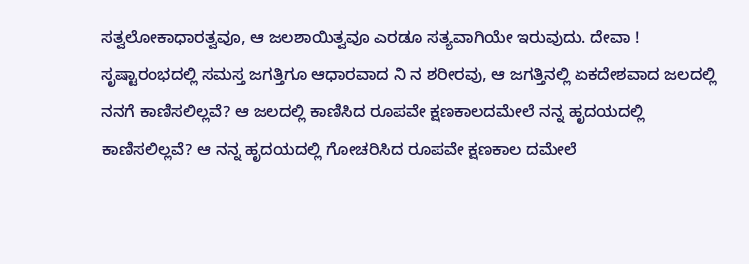ಸತ್ವಲೋಕಾಧಾರತ್ವವೂ, ಆ ಜಲಶಾಯಿತ್ವವೂ ಎರಡೂ ಸತ್ಯವಾಗಿಯೇ ಇರುವುದು. ದೇವಾ ! ಸೃಷ್ಟಾರಂಭದಲ್ಲಿ ಸಮಸ್ತ ಜಗತ್ತಿಗೂ ಆಧಾರವಾದ ನಿ ನ ಶರೀರವು, ಆ ಜಗತ್ತಿನಲ್ಲಿ ಏಕದೇಶವಾದ ಜಲದಲ್ಲಿ ನನಗೆ ಕಾಣಿಸಲಿಲ್ಲವೆ? ಆ ಜಲದಲ್ಲಿ ಕಾಣಿಸಿದ ರೂಪವೇ ಕ್ಷಣಕಾಲದಮೇಲೆ ನನ್ನ ಹೃದಯದಲ್ಲಿ ಕಾಣಿಸಲಿಲ್ಲವೆ? ಆ ನನ್ನ ಹೃದಯದಲ್ಲಿ ಗೋಚರಿಸಿದ ರೂಪವೇ ಕ್ಷಣಕಾಲ ದಮೇಲೆ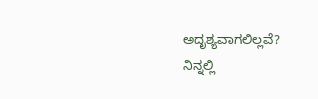ಅದೃಶ್ಯವಾಗಲಿಲ್ಲವೆ? ನಿನ್ನಲ್ಲಿ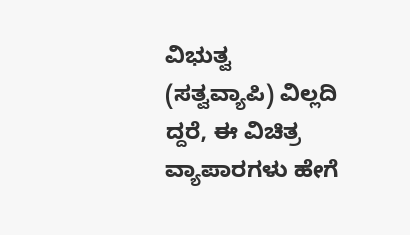ವಿಭುತ್ವ (ಸತ್ವವ್ಯಾಪಿ) ವಿಲ್ಲದಿ ದ್ದರೆ, ಈ ವಿಚಿತ್ರ ವ್ಯಾಪಾರಗಳು ಹೇಗೆ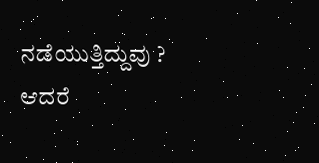ನಡೆಯುತ್ತಿದ್ದುವು ? ಆದರೆ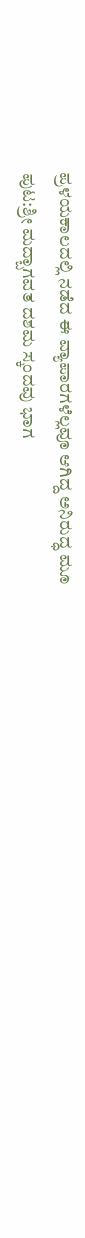ಪ್ರಳಯಕಾಲದಲ್ಲಿ ನಡೆದ ಈ ವ್ಯಾಪಾರಗಳೆಲ್ಲವೂ ಆಗಿದ್ದ ಅನಿರುದ್ಧ ಮೂ
ಪುಟ:ಶ್ರೀ ಮದ್ಬಾಗವತ ದಶಮ ಸ್ಕಂದವು ಭಾಗ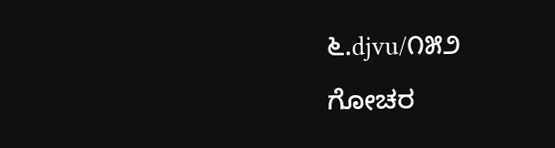೬.djvu/೧೫೨
ಗೋಚರ